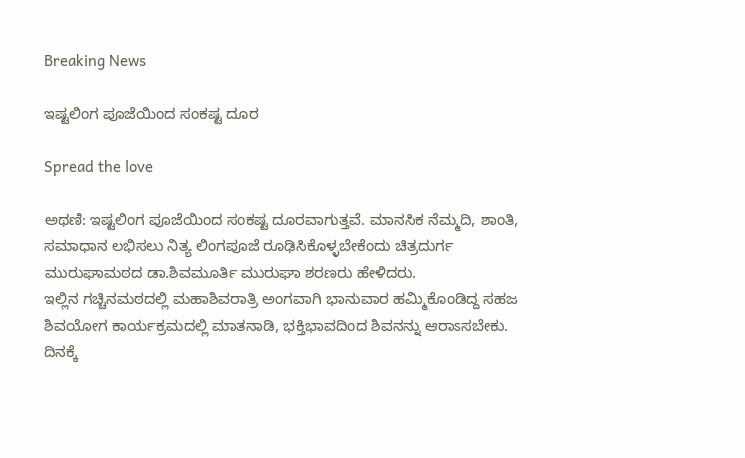Breaking News

ಇಷ್ಟಲಿಂಗ ಪೂಜೆಯಿಂದ ಸಂಕಷ್ಟ ದೂರ

Spread the love

ಅಥಣಿ: ಇಷ್ಟಲಿಂಗ ಪೂಜೆಯಿಂದ ಸಂಕಷ್ಟ ದೂರವಾಗುತ್ತವೆ. ಮಾನಸಿಕ ನೆಮ್ಮದಿ, ಶಾಂತಿ, ಸಮಾಧಾನ ಲಭಿಸಲು ನಿತ್ಯ ಲಿಂಗಪೂಜೆ ರೂಢಿಸಿಕೊಳ್ಳಬೇಕೆಂದು ಚಿತ್ರದುರ್ಗ ಮುರುಘಾಮಠದ ಡಾ.ಶಿವಮೂರ್ತಿ ಮುರುಘಾ ಶರಣರು ಹೇಳಿದರು.
ಇಲ್ಲಿನ ಗಚ್ಚಿನಮಠದಲ್ಲಿ ಮಹಾಶಿವರಾತ್ರಿ ಅಂಗವಾಗಿ ಭಾನುವಾರ ಹಮ್ಮಿಕೊಂಡಿದ್ದ ಸಹಜ ಶಿವಯೋಗ ಕಾರ್ಯಕ್ರಮದಲ್ಲಿ ಮಾತನಾಡಿ, ಭಕ್ತಿಭಾವದಿಂದ ಶಿವನನ್ನು ಆರಾಽಸಬೇಕು. ದಿನಕ್ಕೆ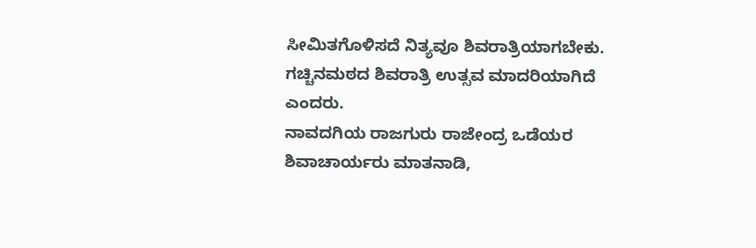ಸೀಮಿತಗೊಳಿಸದೆ ನಿತ್ಯವೂ ಶಿವರಾತ್ರಿಯಾಗಬೇಕು. ಗಚ್ಚಿನಮಠದ ಶಿವರಾತ್ರಿ ಉತ್ಸವ ಮಾದರಿಯಾಗಿದೆ ಎಂದರು.
ನಾವದಗಿಯ ರಾಜಗುರು ರಾಜೇಂದ್ರ ಒಡೆಯರ ಶಿವಾಚಾರ್ಯರು ಮಾತನಾಡಿ,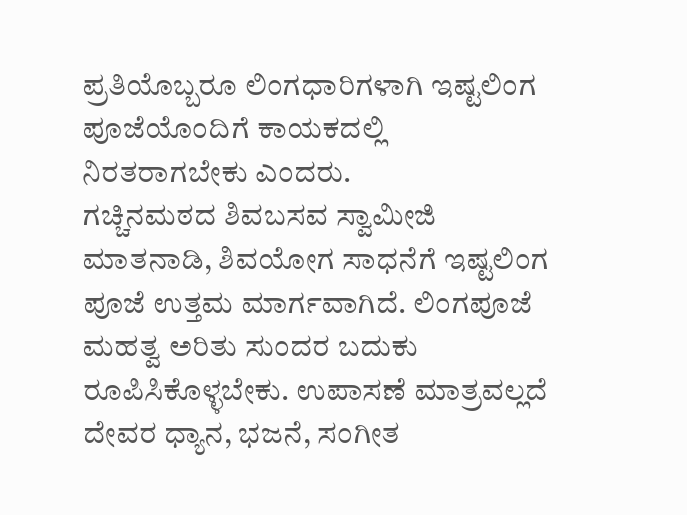ಪ್ರತಿಯೊಬ್ಬರೂ ಲಿಂಗಧಾರಿಗಳಾಗಿ ಇಷ್ಟಲಿಂಗ ಪೂಜೆಯೊಂದಿಗೆ ಕಾಯಕದಲ್ಲಿ ನಿರತರಾಗಬೇಕು ಎಂದರು.
ಗಚ್ಚಿನಮಠದ ಶಿವಬಸವ ಸ್ವಾಮೀಜಿ ಮಾತನಾಡಿ, ಶಿವಯೋಗ ಸಾಧನೆಗೆ ಇಷ್ಟಲಿಂಗ ಪೂಜೆ ಉತ್ತಮ ಮಾರ್ಗವಾಗಿದೆ. ಲಿಂಗಪೂಜೆ ಮಹತ್ವ ಅರಿತು ಸುಂದರ ಬದುಕು ರೂಪಿಸಿಕೊಳ್ಳಬೇಕು. ಉಪಾಸಣೆ ಮಾತ್ರವಲ್ಲದೆ ದೇವರ ಧ್ಯಾನ, ಭಜನೆ, ಸಂಗೀತ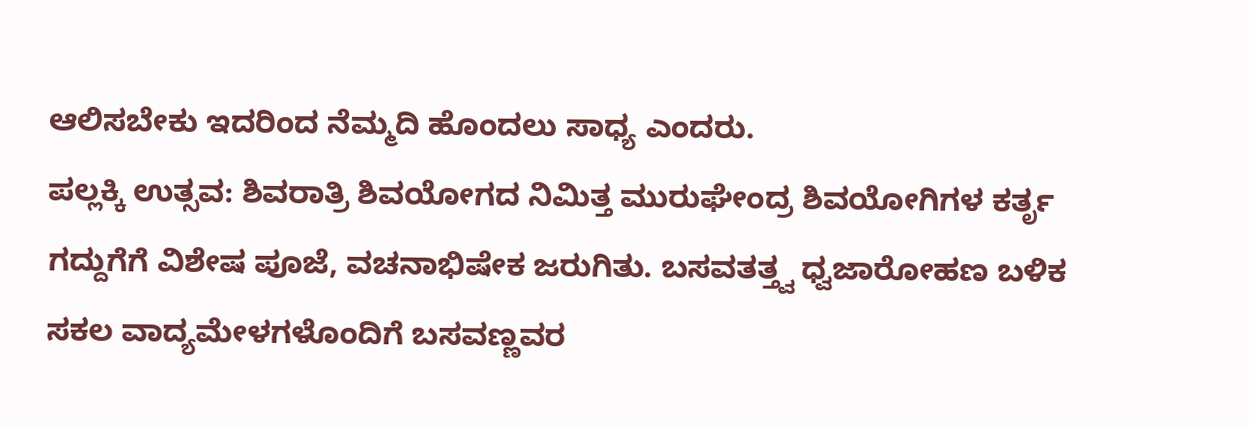ಆಲಿಸಬೇಕು ಇದರಿಂದ ನೆಮ್ಮದಿ ಹೊಂದಲು ಸಾಧ್ಯ ಎಂದರು.
ಪಲ್ಲಕ್ಕಿ ಉತ್ಸವ: ಶಿವರಾತ್ರಿ ಶಿವಯೋಗದ ನಿಮಿತ್ತ ಮುರುಘೇಂದ್ರ ಶಿವಯೋಗಿಗಳ ಕರ್ತೃ ಗದ್ದುಗೆಗೆ ವಿಶೇಷ ಪೂಜೆ, ವಚನಾಭಿಷೇಕ ಜರುಗಿತು. ಬಸವತತ್ತ್ವ ಧ್ವಜಾರೋಹಣ ಬಳಿಕ ಸಕಲ ವಾದ್ಯಮೇಳಗಳೊಂದಿಗೆ ಬಸವಣ್ಣವರ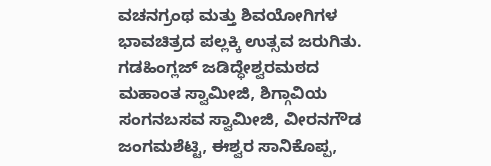ವಚನಗ್ರಂಥ ಮತ್ತು ಶಿವಯೋಗಿಗಳ ಭಾವಚಿತ್ರದ ಪಲ್ಲಕ್ಕಿ ಉತ್ಸವ ಜರುಗಿತು.
ಗಡಹಿಂಗ್ಲಜ್ ಜಡಿದ್ಧೇಶ್ವರಮಠದ ಮಹಾಂತ ಸ್ವಾಮೀಜಿ, ಶಿಗ್ಗಾವಿಯ ಸಂಗನಬಸವ ಸ್ವಾಮೀಜಿ, ವೀರನಗೌಡ ಜಂಗಮಶೆಟ್ಟಿ, ಈಶ್ವರ ಸಾನಿಕೊಪ್ಪ,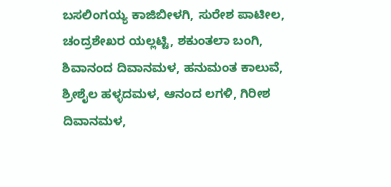ಬಸಲಿಂಗಯ್ಯ ಕಾಜಿಬೀಳಗಿ, ಸುರೇಶ ಪಾಟೀಲ, ಚಂದ್ರಶೇಖರ ಯಲ್ಲಟ್ಟಿ, ಶಕುಂತಲಾ ಬಂಗಿ, ಶಿವಾನಂದ ದಿವಾನಮಳ, ಹನುಮಂತ ಕಾಲುವೆ, ಶ್ರೀಶೈಲ ಹಳ್ಳದಮಳ, ಆನಂದ ಲಗಳಿ, ಗಿರೀಶ ದಿವಾನಮಳ,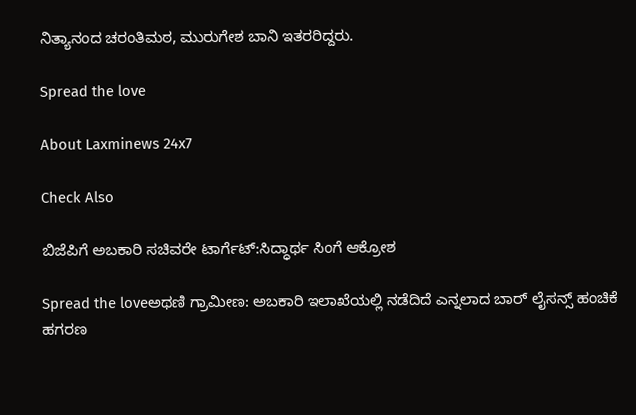ನಿತ್ಯಾನಂದ ಚರಂತಿಮಠ, ಮುರುಗೇಶ ಬಾನಿ ಇತರರಿದ್ದರು.

Spread the love

About Laxminews 24x7

Check Also

ಬಿಜೆಪಿಗೆ ಅಬಕಾರಿ ಸಚಿವರೇ ಟಾರ್ಗೆಟ್:ಸಿದ್ಧಾರ್ಥ ಸಿಂಗೆ ಆಕ್ರೋಶ

Spread the loveಅಥಣಿ ಗ್ರಾಮೀಣ: ಅಬಕಾರಿ ಇಲಾಖೆಯಲ್ಲಿ ನಡೆದಿದೆ ಎನ್ನಲಾದ ಬಾರ್ ಲೈಸನ್ಸ್ ಹಂಚಿಕೆ ಹಗರಣ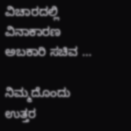ವಿಚಾರದಲ್ಲಿ ವಿನಾಕಾರಣ ಅಬಕಾರಿ ಸಚಿವ …

ನಿಮ್ಮದೊಂದು ಉತ್ತರ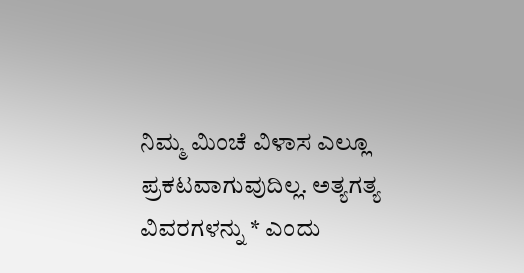ನಿಮ್ಮ ಮಿಂಚೆ ವಿಳಾಸ ಎಲ್ಲೂ ಪ್ರಕಟವಾಗುವುದಿಲ್ಲ. ಅತ್ಯಗತ್ಯ ವಿವರಗಳನ್ನು * ಎಂದು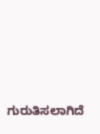ಗುರುತಿಸಲಾಗಿದೆ